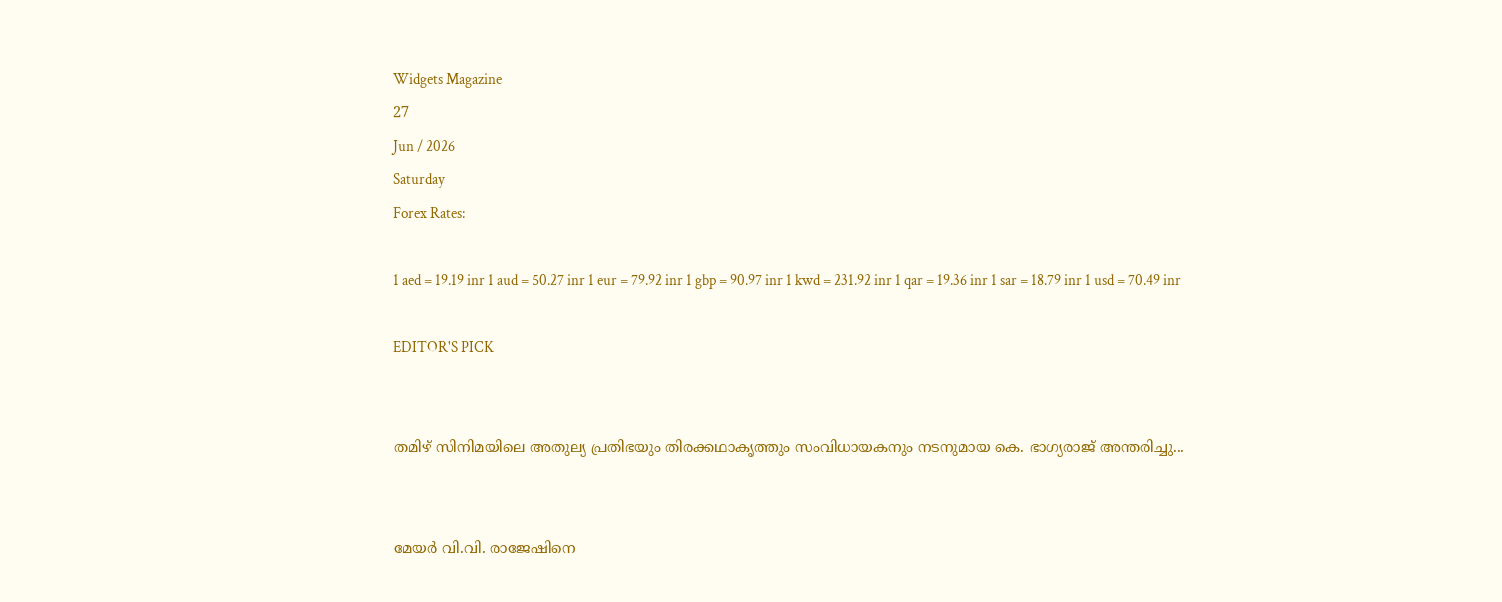Widgets Magazine
27
Jun / 2026
Saturday
Forex Rates:

1 aed = 19.19 inr 1 aud = 50.27 inr 1 eur = 79.92 inr 1 gbp = 90.97 inr 1 kwd = 231.92 inr 1 qar = 19.36 inr 1 sar = 18.79 inr 1 usd = 70.49 inr

EDITOR'S PICK


തമിഴ് സിനിമയിലെ അതുല്യ പ്രതിഭയും തിരക്കഥാകൃത്തും സംവിധായകനും നടനുമായ കെ. ഭാഗ്യരാജ് അന്തരിച്ചു...


മേയര്‍ വി.വി. രാജേഷിനെ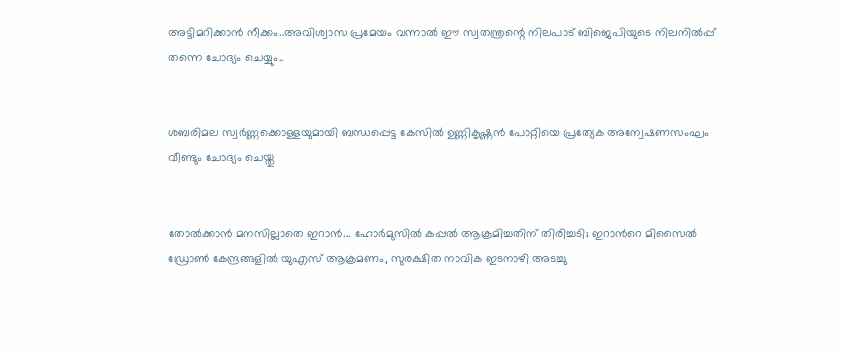അട്ടിമറിക്കാൻ നീക്കം..അവിശ്വാസ പ്രമേയം വന്നാല്‍ ഈ സ്വതന്ത്രന്റെ നിലപാട് ബിജെപിയുടെ നിലനില്‍പ്പ് തന്നെ ചോദ്യം ചെയ്യും..


ശബരിമല സ്വർണ്ണക്കൊള്ളയുമായി ബന്ധപ്പെട്ട കേസിൽ ഉണ്ണികൃഷ്ണൻ പോറ്റിയെ പ്രത്യേക അന്വേഷണസംഘം വീണ്ടും ചോദ്യം ചെയ്തു


തോൽക്കാൻ മനസില്ലാതെ ഇറാൻ... ഹോർമുസിൽ കപ്പൽ ആക്രമിച്ചതിന് തിരിച്ചടി; ഇറാൻറെ മിസൈൽ ഡ്രോൺ കേന്ദ്രങ്ങളിൽ യുഎസ് ആക്രമണം, സുരക്ഷിത നാവിക ഇടനാഴി അടച്ചു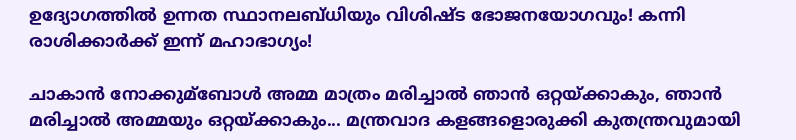ഉദ്യോഗത്തിൽ ഉന്നത സ്ഥാനലബ്ധിയും വിശിഷ്ട ഭോജനയോഗവും! കന്നി രാശിക്കാർക്ക് ഇന്ന് മഹാഭാഗ്യം!

ചാകാന്‍ നോക്കുമ്ബോള്‍ അമ്മ മാത്രം മരിച്ചാല്‍ ഞാന്‍ ഒറ്റയ്ക്കാകും, ഞാന്‍ മരിച്ചാല്‍ അമ്മയും ഒറ്റയ്ക്കാകും... മന്ത്രവാദ കളങ്ങളൊരുക്കി കുതന്ത്രവുമായി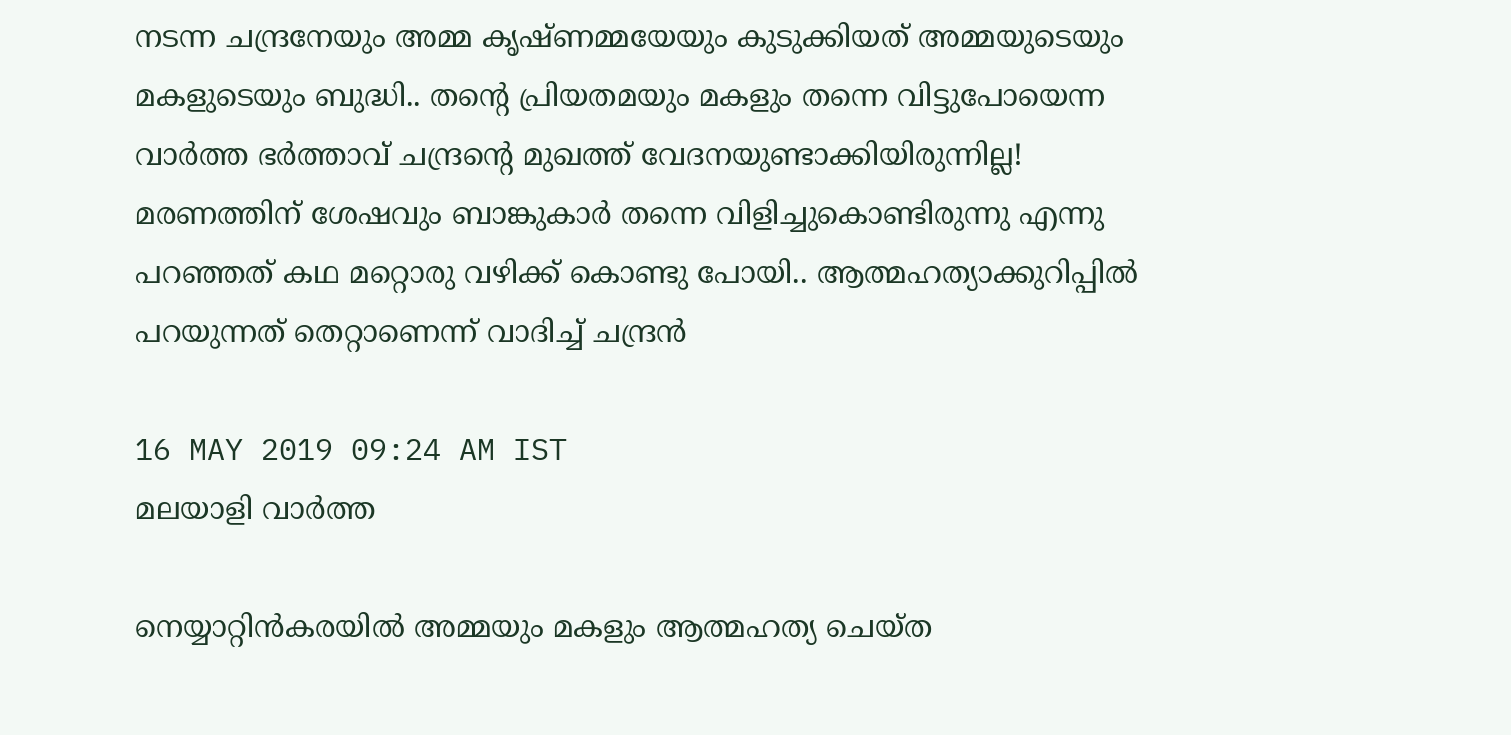നടന്ന ചന്ദ്രനേയും അമ്മ കൃഷ്ണമ്മയേയും കുടുക്കിയത് അമ്മയുടെയും മകളുടെയും ബുദ്ധി.. തന്റെ പ്രിയതമയും മകളും തന്നെ വിട്ടുപോയെന്ന വാർത്ത ഭര്‍ത്താവ് ചന്ദ്രന്റെ മുഖത്ത് വേദനയുണ്ടാക്കിയിരുന്നില്ല! മരണത്തിന് ശേഷവും ബാങ്കുകാര്‍ തന്നെ വിളിച്ചുകൊണ്ടിരുന്നു എന്നു പറഞ്ഞത് കഥ മറ്റൊരു വഴിക്ക് കൊണ്ടു പോയി.. ആത്മഹത്യാക്കുറിപ്പില്‍ പറയുന്നത് തെറ്റാണെന്ന് വാദിച്ച് ചന്ദ്രൻ

16 MAY 2019 09:24 AM IST
മലയാളി വാര്‍ത്ത

നെയ്യാറ്റിന്‍കരയില്‍ അമ്മയും മകളും ആത്മഹത്യ ചെയ്ത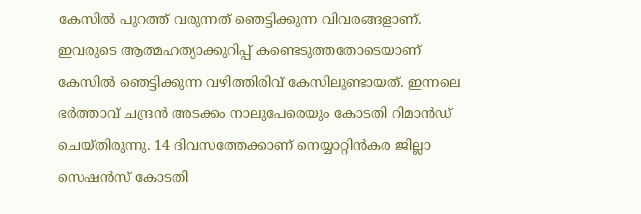കേസില്‍ പുറത്ത് വരുന്നത് ഞെട്ടിക്കുന്ന വിവരങ്ങളാണ്. ഇവരുടെ ആത്മഹത്യാക്കുറിപ്പ് കണ്ടെടുത്തതോടെയാണ് കേസില്‍ ഞെട്ടിക്കുന്ന വഴിത്തിരിവ് കേസിലുണ്ടായത്. ഇന്നലെ ഭര്‍ത്താവ് ചന്ദ്രന്‍ അടക്കം നാലുപേരെയും കോടതി റിമാന്‍ഡ് ചെയ്തിരുന്നു. 14 ദിവസത്തേക്കാണ് നെയ്യാറ്റിന്‍കര ജില്ലാ സെഷന്‍സ് കോടതി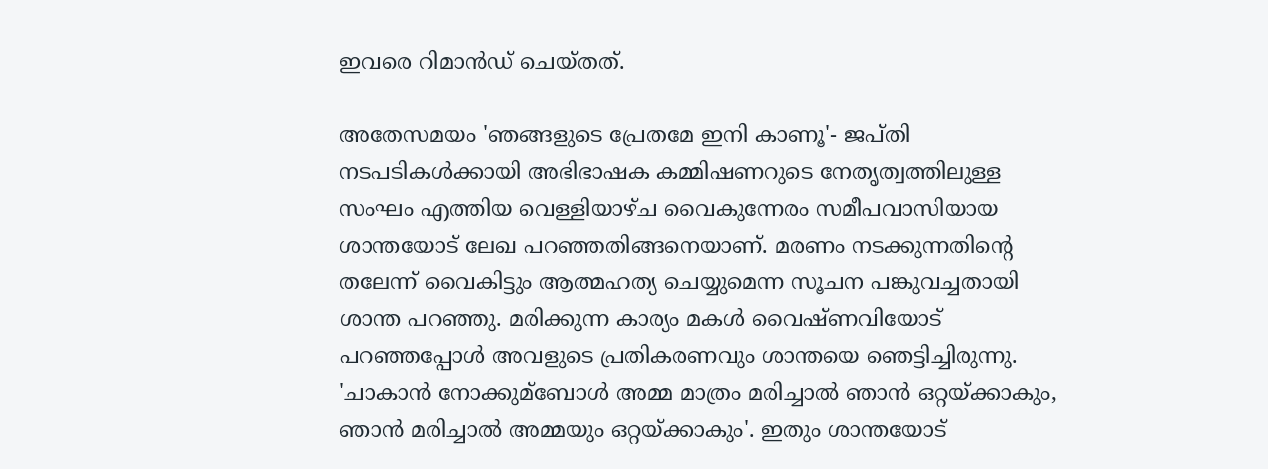ഇവരെ റിമാന്‍ഡ് ചെയ്തത്.

അതേസമയം 'ഞങ്ങളുടെ പ്രേതമേ ഇനി കാണൂ'- ജപ്തി നടപടികള്‍ക്കായി അഭിഭാഷക കമ്മിഷണറുടെ നേതൃത്വത്തിലുള്ള സംഘം എത്തിയ വെള്ളിയാഴ്ച വൈകുന്നേരം സമീപവാസിയായ ശാന്തയോട് ലേഖ പറഞ്ഞതിങ്ങനെയാണ്. മരണം നടക്കുന്നതിന്റെ തലേന്ന് വൈകിട്ടും ആത്മഹത്യ ചെയ്യുമെന്ന സൂചന പങ്കുവച്ചതായി ശാന്ത പറഞ്ഞു. മരിക്കുന്ന കാര്യം മകള്‍ വൈഷ്ണവിയോട് പറഞ്ഞപ്പോള്‍ അവളുടെ പ്രതികരണവും ശാന്തയെ ഞെട്ടിച്ചിരുന്നു. 'ചാകാന്‍ നോക്കുമ്ബോള്‍ അമ്മ മാത്രം മരിച്ചാല്‍ ഞാന്‍ ഒറ്റയ്ക്കാകും, ഞാന്‍ മരിച്ചാല്‍ അമ്മയും ഒറ്റയ്ക്കാകും'. ഇതും ശാന്തയോട്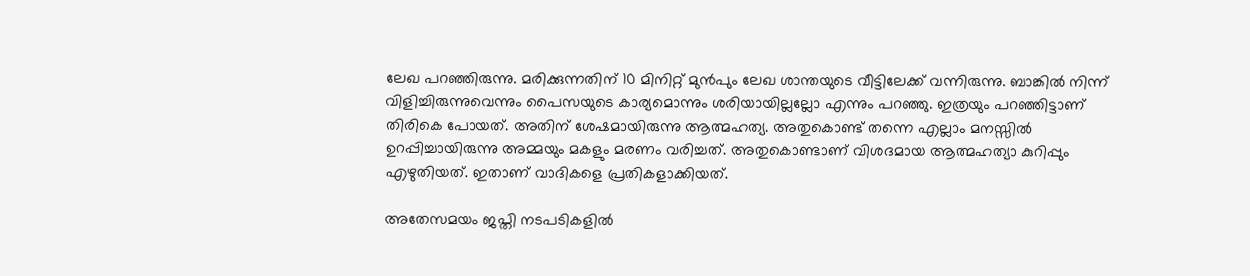ലേഖ പറഞ്ഞിരുന്നു. മരിക്കുന്നതിന് 10 മിനിറ്റ് മുന്‍പും ലേഖ ശാന്തയുടെ വീട്ടിലേക്ക് വന്നിരുന്നു. ബാങ്കില്‍ നിന്ന് വിളിച്ചിരുന്നുവെന്നും പൈസയുടെ കാര്യമൊന്നും ശരിയായില്ലല്ലോ എന്നും പറഞ്ഞു. ഇത്രയും പറഞ്ഞിട്ടാണ് തിരികെ പോയത്. അതിന് ശേഷമായിരുന്നു ആത്മഹത്യ. അതുകൊണ്ട് തന്നെ എല്ലാം മനസ്സില്‍ ഉറപ്പിച്ചായിരുന്നു അമ്മയും മകളും മരണം വരിച്ചത്. അതുകൊണ്ടാണ് വിശദമായ ആത്മഹത്യാ കുറിപ്പും എഴുതിയത്. ഇതാണ് വാദികളെ പ്രതികളാക്കിയത്.

അതേസമയം ജപ്തി നടപടികളില്‍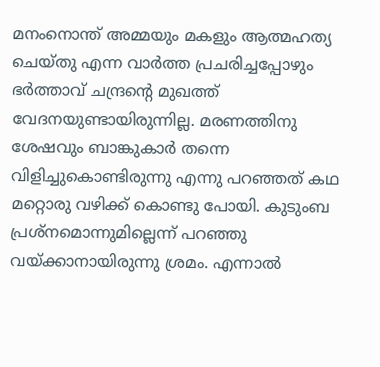മനംനൊന്ത് അമ്മയും മകളും ആത്മഹത്യ ചെയ്തു എന്ന വാര്‍ത്ത പ്രചരിച്ചപ്പോഴും ഭര്‍ത്താവ് ചന്ദ്രന്റെ മുഖത്ത് വേദനയുണ്ടായിരുന്നില്ല. മരണത്തിനു ശേഷവും ബാങ്കുകാര്‍ തന്നെ വിളിച്ചുകൊണ്ടിരുന്നു എന്നു പറഞ്ഞത് കഥ മറ്റൊരു വഴിക്ക് കൊണ്ടു പോയി. കുടുംബ പ്രശ്‌നമൊന്നുമില്ലെന്ന് പറഞ്ഞു വയ്ക്കാനായിരുന്നു ശ്രമം. എന്നാല്‍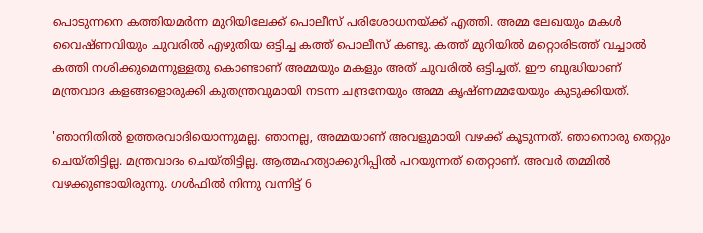പൊടുന്നനെ കത്തിയമര്‍ന്ന മുറിയിലേക്ക് പൊലീസ് പരിശോധനയ്ക്ക് എത്തി. അമ്മ ലേഖയും മകള്‍ വൈഷ്ണവിയും ചുവരില്‍ എഴുതിയ ഒട്ടിച്ച കത്ത് പൊലീസ് കണ്ടു. കത്ത് മുറിയില്‍ മറ്റൊരിടത്ത് വച്ചാല്‍ കത്തി നശിക്കുമെന്നുള്ളതു കൊണ്ടാണ് അമ്മയും മകളും അത് ചുവരില്‍ ഒട്ടിച്ചത്. ഈ ബുദ്ധിയാണ് മന്ത്രവാദ കളങ്ങളൊരുക്കി കുതന്ത്രവുമായി നടന്ന ചന്ദ്രനേയും അമ്മ കൃഷ്ണമ്മയേയും കുടുക്കിയത്.

'ഞാനിതില്‍ ഉത്തരവാദിയൊന്നുമല്ല. ഞാനല്ല, അമ്മയാണ് അവളുമായി വഴക്ക് കൂടുന്നത്. ഞാനൊരു തെറ്റും ചെയ്തിട്ടില്ല. മന്ത്രവാദം ചെയ്തിട്ടില്ല. ആത്മഹത്യാക്കുറിപ്പില്‍ പറയുന്നത് തെറ്റാണ്. അവര്‍ തമ്മില്‍ വഴക്കുണ്ടായിരുന്നു. ഗള്‍ഫില്‍ നിന്നു വന്നിട്ട് 6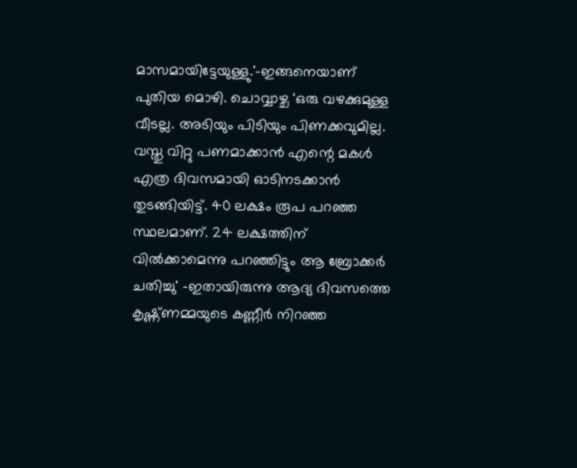മാസമായിട്ടേയുള്ളു.'-ഇങ്ങനെയാണ് പുതിയ മൊഴി. ചൊവ്വാഴ്ച 'ഒരു വഴക്കുമുള്ള വീടല്ല. അടിയും പിടിയും പിണക്കവുമില്ല. വസ്തു വിറ്റു പണമാക്കാന്‍ എന്റെ മകള്‍ എത്ര ദിവസമായി ഓടിനടക്കാന്‍ തുടങ്ങിയിട്ട്. 40 ലക്ഷം രൂപ പറഞ്ഞ സ്ഥലമാണ്. 24 ലക്ഷത്തിന് വില്‍ക്കാമെന്നു പറഞ്ഞിട്ടും ആ ബ്രോക്കര്‍ ചതിച്ചു' -ഇതായിരുന്നു ആദ്യ ദിവസത്തെ കൃഷ്ണ്ണമ്മയുടെ കണ്ണീര്‍ നിറഞ്ഞ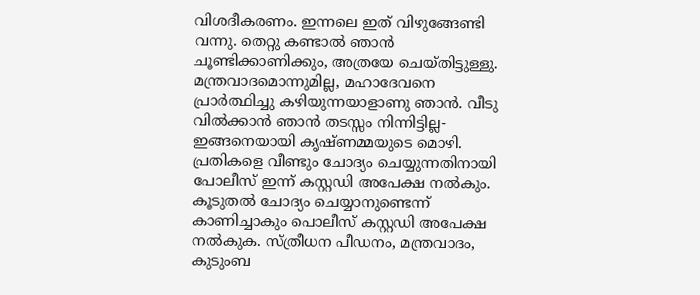വിശദീകരണം. ഇന്നലെ ഇത് വിഴുങ്ങേണ്ടി വന്നു. തെറ്റു കണ്ടാല്‍ ഞാന്‍ ചൂണ്ടിക്കാണിക്കും, അത്രയേ ചെയ്തിട്ടുള്ളു. മന്ത്രവാദമൊന്നുമില്ല, മഹാദേവനെ പ്രാര്‍ത്ഥിച്ചു കഴിയുന്നയാളാണു ഞാന്‍. വീടു വില്‍ക്കാന്‍ ഞാന്‍ തടസ്സം നിന്നിട്ടില്ല-ഇങ്ങനെയായി കൃഷ്ണമ്മയുടെ മൊഴി. പ്രതികളെ വീണ്ടും ചോദ്യം ചെയ്യുന്നതിനായി പോലീസ് ഇന്ന് കസ്റ്റഡി അപേക്ഷ നല്‍കും. കൂടുതല്‍ ചോദ്യം ചെയ്യാനുണ്ടെന്ന് കാണിച്ചാകും പൊലീസ് കസ്റ്റഡി അപേക്ഷ നല്‍കുക. സ്ത്രീധന പീഡനം, മന്ത്രവാദം, കുടുംബ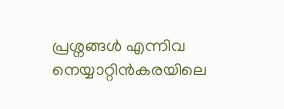പ്രശ്നങ്ങള്‍ എന്നിവ നെയ്യാറ്റിന്‍കരയിലെ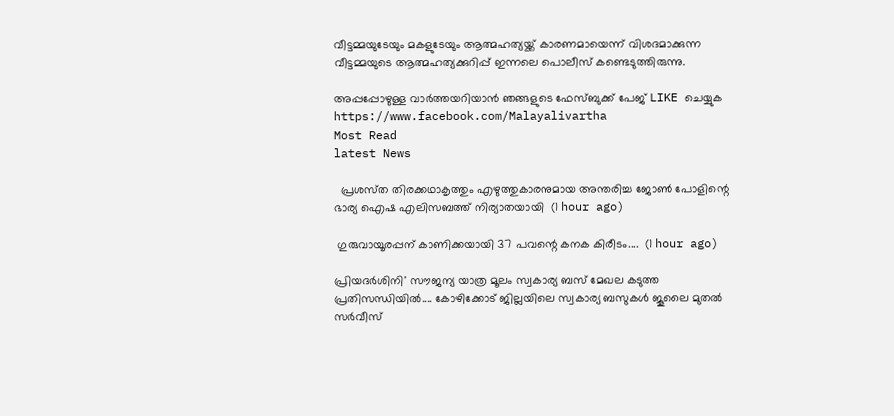വീട്ടമ്മയുടേയും മകളുടേയും ആത്മഹത്യയ്ക്ക് കാരണമായെന്ന് വിശദമാക്കുന്ന വീട്ടമ്മയുടെ ആത്മഹത്യക്കുറിപ്പ് ഇന്നലെ പൊലീസ് കണ്ടെടുത്തിരുന്നു.

അപ്പപ്പോഴുള്ള വാര്‍ത്തയറിയാന്‍ ഞങ്ങളുടെ ഫേസ്‌ബുക്ക്‌ പേജ് LIKE ചെയ്യുക
https://www.facebook.com/Malayalivartha
Most Read
latest News

  പ്രശസ്‌ത തിരക്കഥാകൃത്തും എഴുത്തുകാരനുമായ അന്തരിച്ച ജോൺ പോളിന്റെ ഭാര്യ ഐഷ എലിസബത്ത് നിര്യാതയായി  (1 hour ago)

 ഗുരുവായൂരപ്പന് കാണിക്കയായി 37 പവന്റെ കനക കിരീടം....  (1 hour ago)

പ്രിയദർശിനി' സൗജന്യ യാത്ര മൂലം സ്വകാര്യ ബസ് മേഖല കടുത്ത പ്രതിസന്ധിയിൽ.... കോഴിക്കോട് ജില്ലയിലെ സ്വകാര്യ ബസുകൾ ജൂലൈ മുതൽ സർവീസ്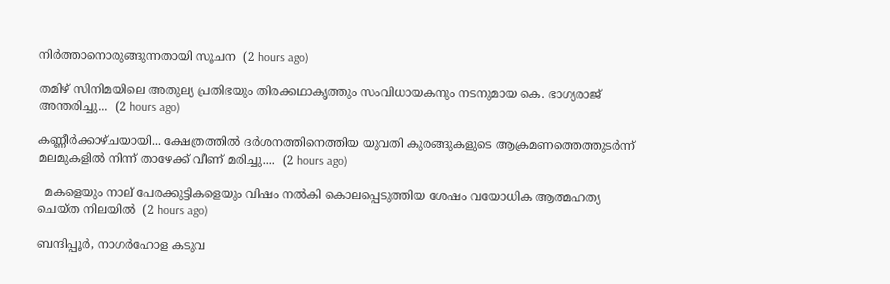നിർത്താനൊരുങ്ങുന്നതായി സൂചന  (2 hours ago)

തമിഴ് സിനിമയിലെ അതുല്യ പ്രതിഭയും തിരക്കഥാകൃത്തും സംവിധായകനും നടനുമായ കെ. ഭാഗ്യരാജ് അന്തരിച്ചു...  (2 hours ago)

കണ്ണീർക്കാഴ്ചയായി... ക്ഷേത്രത്തിൽ ദർശനത്തിനെത്തിയ യുവതി കുരങ്ങുകളുടെ ആക്രമണത്തെത്തുടർന്ന് മലമുകളിൽ നിന്ന് താഴേക്ക് വീണ് മരിച്ചു....  (2 hours ago)

  മകളെയും നാല് പേരക്കുട്ടികളെയും വിഷം നൽകി കൊലപ്പെടുത്തിയ ശേഷം വയോധിക ആത്മഹത്യ ചെയ്ത നിലയിൽ  (2 hours ago)

ബന്ദിപ്പൂർ, നാഗർഹോള കടുവ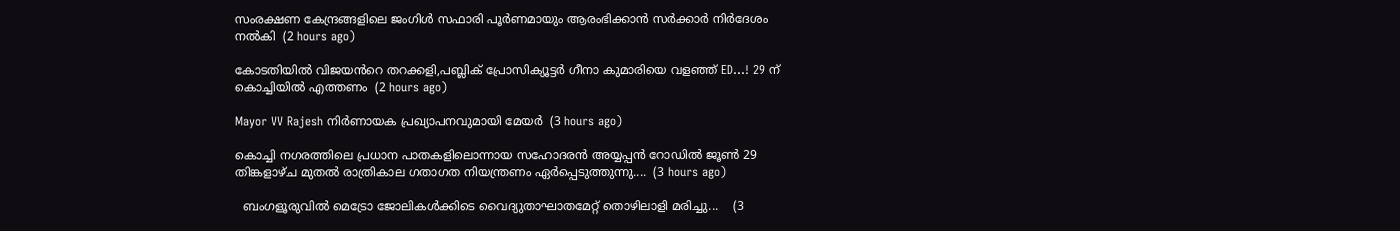സംരക്ഷണ കേന്ദ്രങ്ങളിലെ ജംഗിൾ സഫാരി പൂർണമായും ആരംഭിക്കാൻ സർക്കാർ നിർദേശം നൽകി  (2 hours ago)

കോടതിയിൽ വിജയൻറെ തറക്കളി,പബ്ലിക് പ്രോസിക്യൂട്ടർ ഗീനാ കുമാരിയെ വളഞ്ഞ് ED...! 29 ന് കൊച്ചിയിൽ എത്തണം  (2 hours ago)

Mayor VV Rajesh നിർണായക പ്രഖ്യാപനവുമായി മേയർ  (3 hours ago)

കൊച്ചി നഗരത്തിലെ പ്രധാന പാതകളിലൊന്നായ സഹോദരൻ അയ്യപ്പൻ റോഡിൽ ജൂൺ 29 തിങ്കളാഴ്ച മുതൽ രാത്രികാല ഗതാഗത നിയന്ത്രണം ഏർപ്പെടുത്തുന്നു....  (3 hours ago)

  ബംഗളൂരുവിൽ മെട്രോ ജോലികൾക്കിടെ വൈദ്യുതാഘാതമേറ്റ് തൊഴിലാളി മരിച്ചു...    (3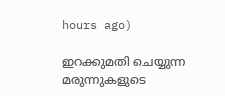hours ago)

ഇറക്കുമതി ചെയ്യുന്ന മരുന്നുകളുടെ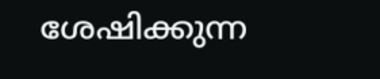ശേഷിക്കുന്ന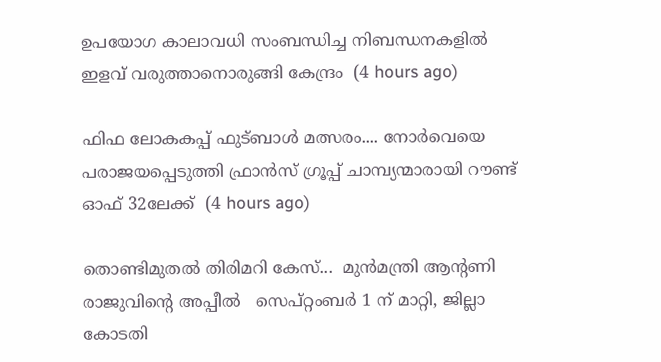ഉപയോഗ കാലാവധി സംബന്ധിച്ച നിബന്ധനകളിൽ ഇളവ് വരുത്താനൊരുങ്ങി കേന്ദ്രം  (4 hours ago)

ഫിഫ ലോകകപ്പ് ഫുട്ബാൾ മത്സരം.... നോർവെയെ പരാജയപ്പെടുത്തി ഫ്രാൻസ് ഗ്രൂപ്പ് ചാമ്പ്യന്മാരായി റൗണ്ട് ഓഫ് 32ലേക്ക്  (4 hours ago)

തൊണ്ടിമുതല്‍ തിരിമറി കേസ്...  മുന്‍മന്ത്രി ആന്റണി രാജുവിന്റെ അപ്പീൽ   സെപ്റ്റംബർ 1 ന് മാറ്റി, ജില്ലാ കോടതി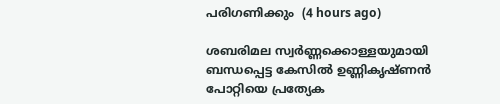പരിഗണിക്കും  (4 hours ago)

ശബരിമല സ്വർണ്ണക്കൊള്ളയുമായി ബന്ധപ്പെട്ട കേസിൽ ഉണ്ണികൃഷ്ണൻ പോറ്റിയെ പ്രത്യേക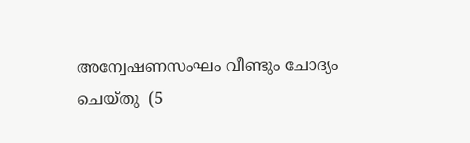അന്വേഷണസംഘം വീണ്ടും ചോദ്യം ചെയ്തു  (5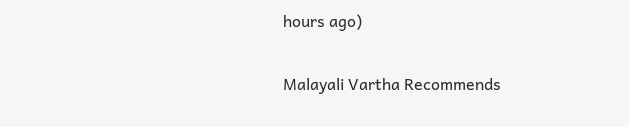hours ago)

Malayali Vartha Recommends